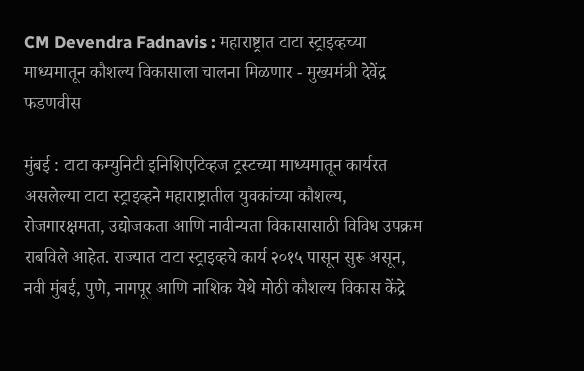CM Devendra Fadnavis : महाराष्ट्रात टाटा स्ट्राइव्हच्या माध्यमातून कौशल्य विकासाला चालना मिळणार - मुख्यमंत्री देवेंद्र फडणवीस

मुंबई : टाटा कम्युनिटी इनिशिएटिव्हज ट्रस्टच्या माध्यमातून कार्यरत असलेल्या टाटा स्ट्राइव्हने महाराष्ट्रातील युवकांच्या कौशल्य, रोजगारक्षमता, उद्योजकता आणि नावीन्यता विकासासाठी विविध उपक्रम राबविले आहेत. राज्यात टाटा स्ट्राइव्हचे कार्य २०१५ पासून सुरू असून, नवी मुंबई, पुणे, नागपूर आणि नाशिक येथे मोठी कौशल्य विकास केंद्रे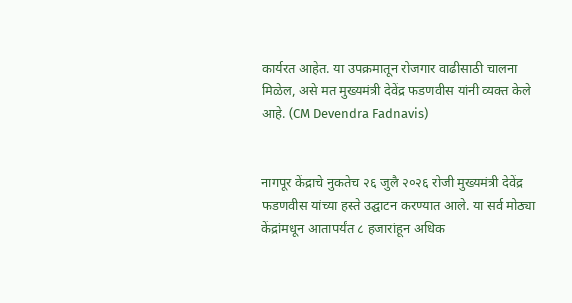कार्यरत आहेत. या उपक्रमातून रोजगार वाढीसाठी चालना मिळेल, असे मत मुख्यमंत्री देवेंद्र फडणवीस यांनी व्यक्त केले आहे. (CM Devendra Fadnavis)


नागपूर केंद्राचे नुकतेच २६ जुलै २०२६ रोजी मुख्यमंत्री देवेंद्र फडणवीस यांच्या हस्ते उद्घाटन करण्यात आले. या सर्व मोठ्या केंद्रांमधून आतापर्यंत ८ हजारांहून अधिक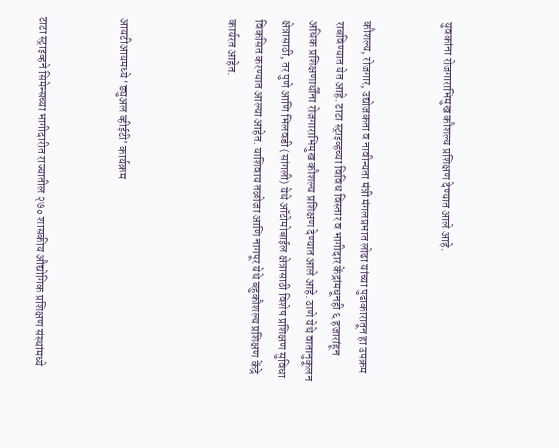युवकांना रोजगाराभिमुख कौशल्य प्रशिक्षण देण्यात आले आहे.


कौशल्य, रोजगार, उद्योजकता व नावीन्यता मंत्री मंगलप्रभात लोढा यांच्या पुढाकारातून हा उपक्रम राबविण्यात येत आहे. टाटा स्ट्राइव्हच्या विविध विस्तार व भागीदार केंद्रांमधूनही ६ हजारांहून अधिक प्रशिक्षणार्थींना रोजगाराभिमुख कौशल्य प्रशिक्षण देण्यात आले आहे. ठाणे येथे वातानुकूलन क्षेत्रासाठी, तर पुणे आणि भिलवडी (सांगली) येथे ऑटोमोबाईल क्षेत्रासाठी विशेष प्रशिक्षण सुविधा विकसित करण्यात आल्या आहेत. याशिवाय तळोजा आणि नागपूर येथे बहुकौशल्य प्रशिक्षण केंद्रे कार्यरत आहेत.



आयटीआयमध्ये ‘ड्युअल व्हीईटी’ कार्यक्रम


टाटा स्ट्राइव्हने सिमेन्सच्या भागीदारीत राज्यातील २७० शासकीय औद्योगिक प्रशिक्षण संस्थांमध्ये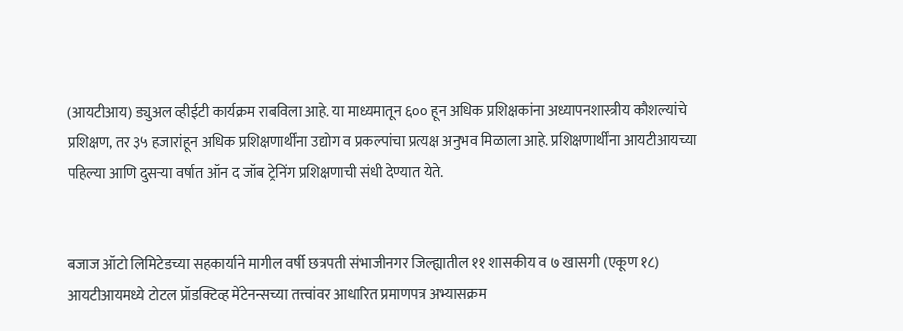(आयटीआय) ड्युअल व्हीईटी कार्यक्रम राबविला आहे. या माध्यमातून ६०० हून अधिक प्रशिक्षकांना अध्यापनशास्त्रीय कौशल्यांचे प्रशिक्षण, तर ३५ हजारांहून अधिक प्रशिक्षणार्थींना उद्योग व प्रकल्पांचा प्रत्यक्ष अनुभव मिळाला आहे. प्रशिक्षणार्थींना आयटीआयच्या पहिल्या आणि दुसऱ्या वर्षात ऑन द जॉब ट्रेनिंग प्रशिक्षणाची संधी देण्यात येते.


बजाज ऑटो लिमिटेडच्या सहकार्याने मागील वर्षी छत्रपती संभाजीनगर जिल्ह्यातील ११ शासकीय व ७ खासगी (एकूण १८) आयटीआयमध्ये टोटल प्रॉडक्टिव्ह मेंटेनन्सच्या तत्त्वांवर आधारित प्रमाणपत्र अभ्यासक्रम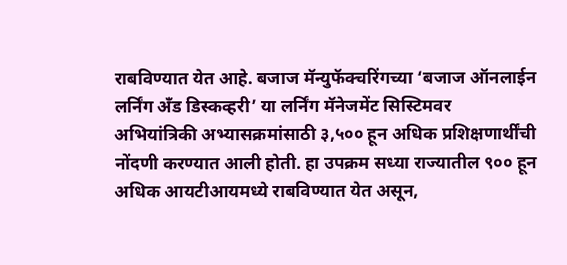राबविण्यात येत आहे. बजाज मॅन्युफॅक्चरिंगच्या ‘बजाज ऑनलाईन लर्निंग अँड डिस्कव्हरी’ या लर्निंग मॅनेजमेंट सिस्टिमवर अभियांत्रिकी अभ्यासक्रमांसाठी ३,५०० हून अधिक प्रशिक्षणार्थींची नोंदणी करण्यात आली होती. हा उपक्रम सध्या राज्यातील ९०० हून अधिक आयटीआयमध्ये राबविण्यात येत असून,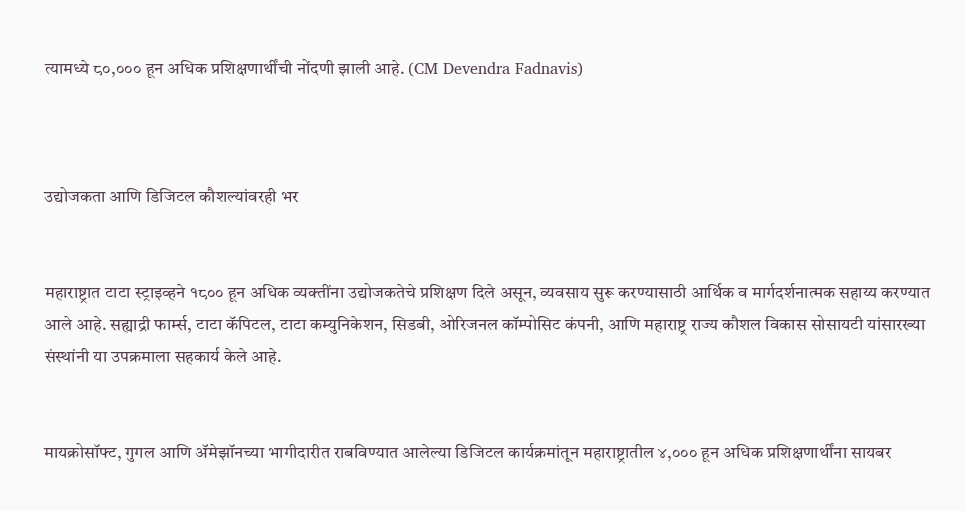त्यामध्ये ८०,००० हून अधिक प्रशिक्षणार्थींची नोंदणी झाली आहे. (CM Devendra Fadnavis)



उद्योजकता आणि डिजिटल कौशल्यांवरही भर


महाराष्ट्रात टाटा स्ट्राइव्हने १८०० हून अधिक व्यक्तींना उद्योजकतेचे प्रशिक्षण दिले असून, व्यवसाय सुरू करण्यासाठी आर्थिक व मार्गदर्शनात्मक सहाय्य करण्यात आले आहे. सह्याद्री फार्म्स, टाटा कॅपिटल, टाटा कम्युनिकेशन, सिडबी, ओरिजनल कॉम्पोसिट कंपनी, आणि महाराष्ट्र राज्य कौशल विकास सोसायटी यांसारख्या संस्थांनी या उपक्रमाला सहकार्य केले आहे.


मायक्रोसॉफ्ट, गुगल आणि ॲमेझॉनच्या भागीदारीत राबविण्यात आलेल्या डिजिटल कार्यक्रमांतून महाराष्ट्रातील ४,००० हून अधिक प्रशिक्षणार्थींना सायबर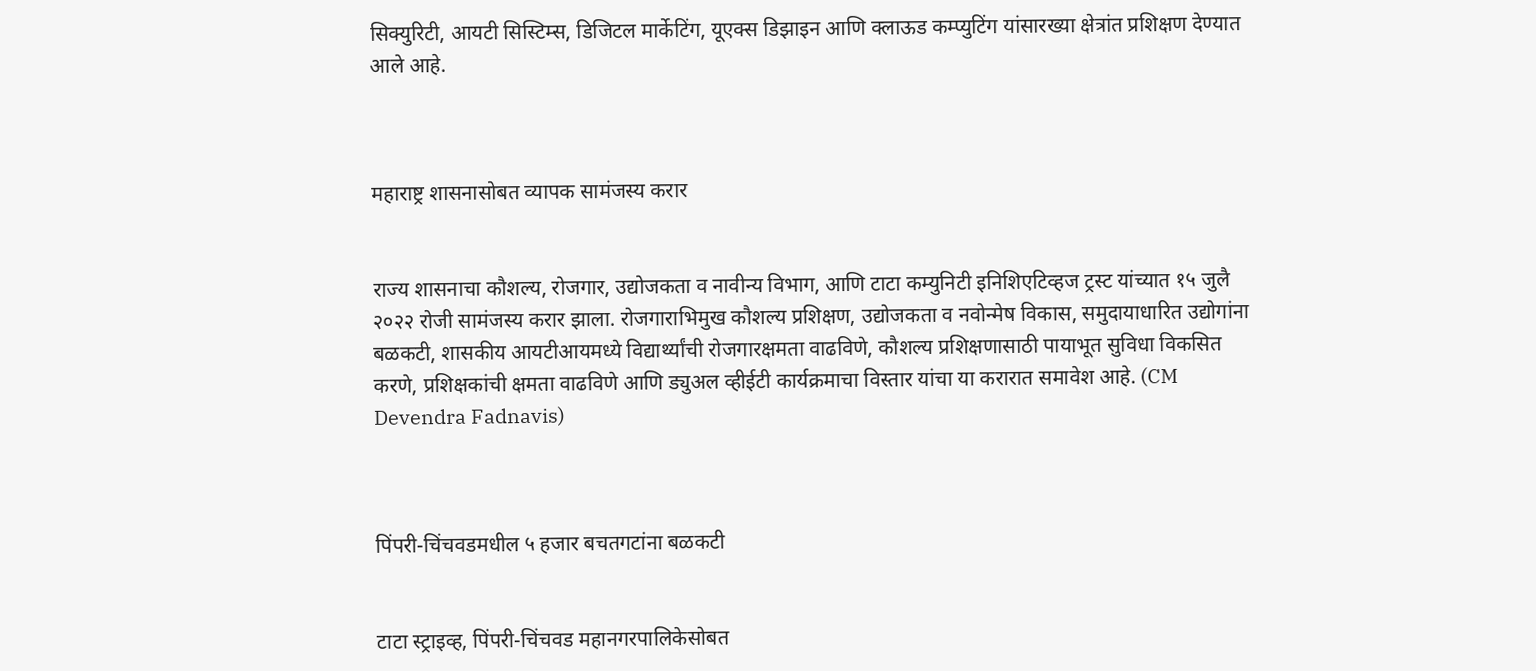सिक्युरिटी, आयटी सिस्टिम्स, डिजिटल मार्केटिंग, यूएक्स डिझाइन आणि क्लाऊड कम्प्युटिंग यांसारख्या क्षेत्रांत प्रशिक्षण देण्यात आले आहे.



महाराष्ट्र शासनासोबत व्यापक सामंजस्य करार


राज्य शासनाचा कौशल्य, रोजगार, उद्योजकता व नावीन्य विभाग, आणि टाटा कम्युनिटी इनिशिएटिव्हज ट्रस्ट यांच्यात १५ जुलै २०२२ रोजी सामंजस्य करार झाला. रोजगाराभिमुख कौशल्य प्रशिक्षण, उद्योजकता व नवोन्मेष विकास, समुदायाधारित उद्योगांना बळकटी, शासकीय आयटीआयमध्ये विद्यार्थ्यांची रोजगारक्षमता वाढविणे, कौशल्य प्रशिक्षणासाठी पायाभूत सुविधा विकसित करणे, प्रशिक्षकांची क्षमता वाढविणे आणि ड्युअल व्हीईटी कार्यक्रमाचा विस्तार यांचा या करारात समावेश आहे. (CM Devendra Fadnavis)



पिंपरी-चिंचवडमधील ५ हजार बचतगटांना बळकटी


टाटा स्ट्राइव्ह, पिंपरी-चिंचवड महानगरपालिकेसोबत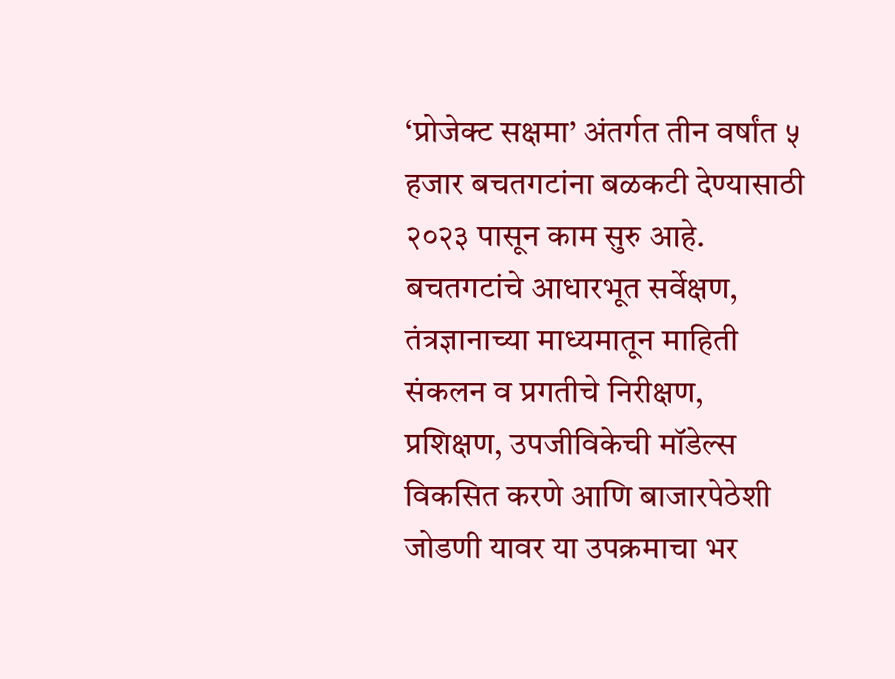‘प्रोजेक्ट सक्षमा’ अंतर्गत तीन वर्षांत ५ हजार बचतगटांना बळकटी देण्यासाठी २०२३ पासून काम सुरु आहे. बचतगटांचे आधारभूत सर्वेक्षण, तंत्रज्ञानाच्या माध्यमातून माहिती संकलन व प्रगतीचे निरीक्षण, प्रशिक्षण, उपजीविकेची मॉडेल्स विकसित करणे आणि बाजारपेठेशी जोडणी यावर या उपक्रमाचा भर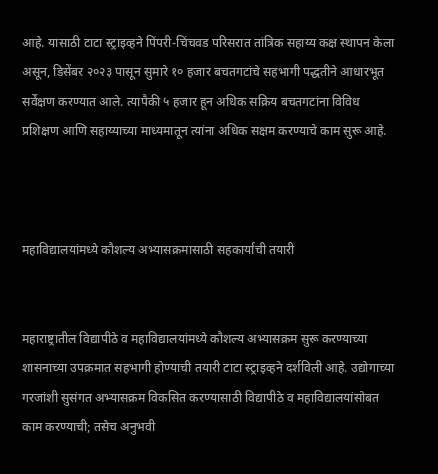आहे. यासाठी टाटा स्ट्राइव्हने पिंपरी-चिंचवड परिसरात तांत्रिक सहाय्य कक्ष स्थापन केला असून, डिसेंबर २०२३ पासून सुमारे १० हजार बचतगटांचे सहभागी पद्धतीने आधारभूत सर्वेक्षण करण्यात आले. त्यापैकी ५ हजार हून अधिक सक्रिय बचतगटांना विविध प्रशिक्षण आणि सहाय्याच्या माध्यमातून त्यांना अधिक सक्षम करण्याचे काम सुरू आहे.



महाविद्यालयांमध्ये कौशल्य अभ्यासक्रमासाठी सहकार्याची तयारी


महाराष्ट्रातील विद्यापीठे व महाविद्यालयांमध्ये कौशल्य अभ्यासक्रम सुरू करण्याच्या शासनाच्या उपक्रमात सहभागी होण्याची तयारी टाटा स्ट्राइव्हने दर्शविली आहे. उद्योगाच्या गरजांशी सुसंगत अभ्यासक्रम विकसित करण्यासाठी विद्यापीठे व महाविद्यालयांसोबत काम करण्याची; तसेच अनुभवी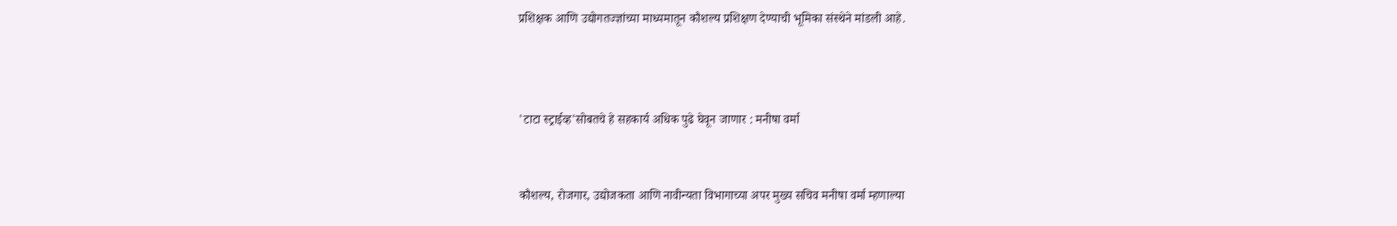प्रशिक्षक आणि उद्योगतज्ज्ञांच्या माध्यमातून कौशल्य प्रशिक्षण देण्याची भूमिका संस्थेने मांडली आहे.



'टाटा स्ट्राईव्ह'सोबतचे हे सहकार्य अधिक पुढे घेवून जाणार : मनीषा वर्मा


कौशल्य, रोजगार, उद्योजकता आणि नावीन्यता विभागाच्या अपर मुख्य सचिव मनीषा वर्मा म्हणाल्या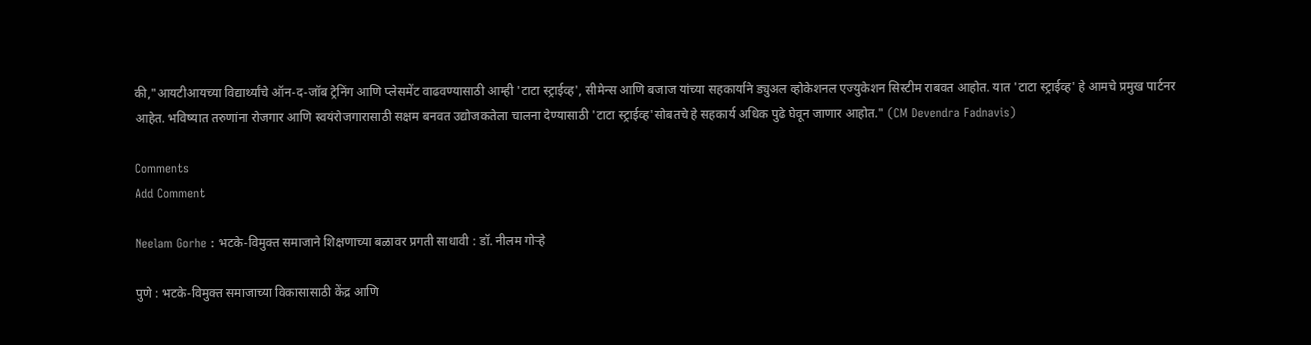की,"आयटीआयच्या विद्यार्थ्यांचे ऑन-द-जॉब ट्रेनिंग आणि प्लेसमेंट वाढवण्यासाठी आम्ही 'टाटा स्ट्राईव्ह', सीमेन्स आणि बजाज यांच्या सहकार्याने ड्युअल व्होकेशनल एज्युकेशन सिस्टीम राबवत आहोत. यात 'टाटा स्ट्राईव्ह' हे आमचे प्रमुख पार्टनर आहेत. भविष्यात तरुणांना रोजगार आणि स्वयंरोजगारासाठी सक्षम बनवत उद्योजकतेला चालना देण्यासाठी 'टाटा स्ट्राईव्ह'सोबतचे हे सहकार्य अधिक पुढे घेवून जाणार आहोत." (CM Devendra Fadnavis)

Comments
Add Comment

Neelam Gorhe : भटके-विमुक्त समाजाने शिक्षणाच्या बळावर प्रगती साधावी : डॉ. नीलम गोऱ्हे

पुणे : भटके-विमुक्त समाजाच्या विकासासाठी केंद्र आणि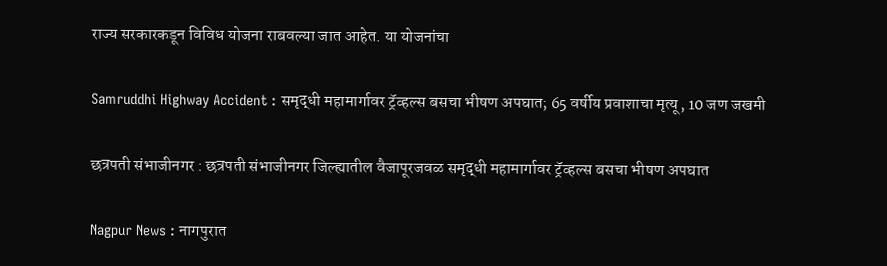राज्य सरकारकडून विविध योजना राबवल्या जात आहेत. या योजनांचा

Samruddhi Highway Accident : समृद्धी महामार्गावर ट्रॅव्हल्स बसचा भीषण अपघात; 65 वर्षीय प्रवाशाचा मृत्यू, 10 जण जखमी

छत्रपती संभाजीनगर : छत्रपती संभाजीनगर जिल्ह्यातील वैजापूरजवळ समृद्धी महामार्गावर ट्रॅव्हल्स बसचा भीषण अपघात

Nagpur News : नागपुरात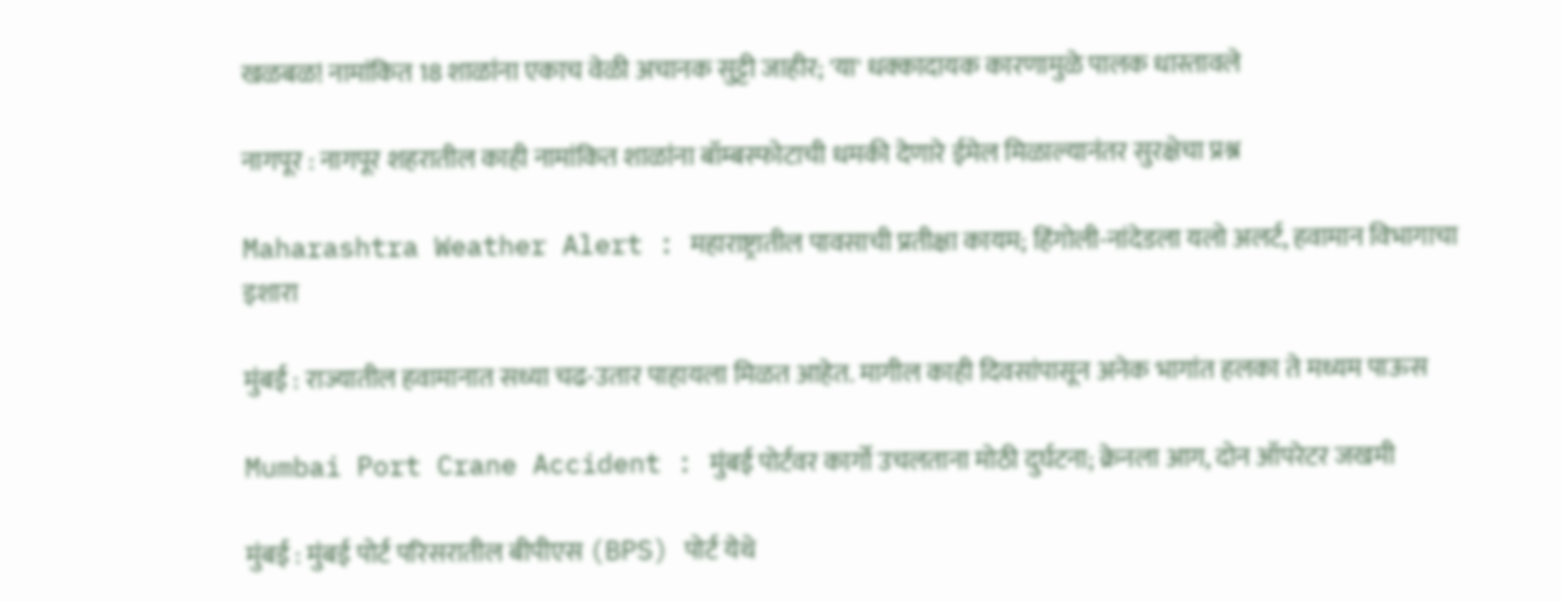खळबळ! नामांकित 18 शाळांना एकाच वेळी अचानक सुट्टी जाहीर; 'या' धक्कादायक कारणामुळे पालक धास्तावले

नागपूर : नागपूर शहरातील काही नामांकित शाळांना बॉम्बस्फोटाची धमकी देणारे ईमेल मिळाल्यानंतर सुरक्षेचा प्रश्न

Maharashtra Weather Alert : महाराष्ट्रातील पावसाची प्रतीक्षा कायम; हिंगोली-नांदेडला यलो अलर्ट, हवामान विभागाचा इशारा

मुंबई : राज्यातील हवामानात सध्या चढ-उतार पाहायला मिळत आहेत. मागील काही दिवसांपासून अनेक भागांत हलका ते मध्यम पाऊस

Mumbai Port Crane Accident : मुंबई पोर्टवर कार्गो उचलताना मोठी दुर्घटना; क्रेनला आग, दोन ऑपरेटर जखमी

मुंबई : मुंबई पोर्ट परिसरातील बीपीएस (BPS) पोर्ट येथे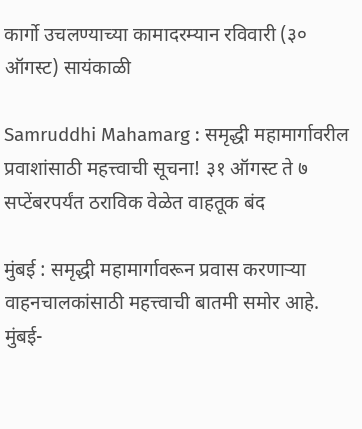कार्गो उचलण्याच्या कामादरम्यान रविवारी (३० ऑगस्ट) सायंकाळी

Samruddhi Mahamarg : समृद्धी महामार्गावरील प्रवाशांसाठी महत्त्वाची सूचना! ३१ ऑगस्ट ते ७ सप्टेंबरपर्यंत ठराविक वेळेत वाहतूक बंद

मुंबई : समृद्धी महामार्गावरून प्रवास करणाऱ्या वाहनचालकांसाठी महत्त्वाची बातमी समोर आहे. मुंबई-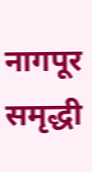नागपूर समृद्धी